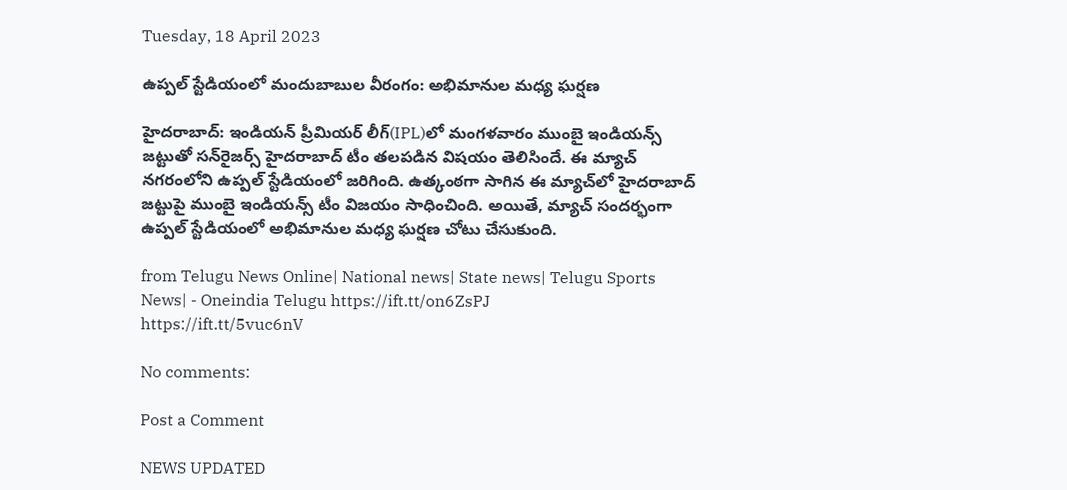Tuesday, 18 April 2023

ఉప్పల్ స్టేడియంలో మందుబాబుల వీరంగం: అభిమానుల మధ్య ఘర్షణ

హైదరాబాద్: ఇండియన్ ప్రీమియర్ లీగ్(IPL)లో మంగళవారం ముంబై ఇండియన్స్ జట్టుతో సన్‌రైజర్స్ హైదరాబాద్ టీం తలపడిన విషయం తెలిసిందే. ఈ మ్యాచ్‌ నగరంలోని ఉప్పల్ స్టేడియంలో జరిగింది. ఉత్కంఠగా సాగిన ఈ మ్యాచ్‌లో హైదరాబాద్ జట్టుపై ముంబై ఇండియన్స్ టీం విజయం సాధించింది. అయితే, మ్యాచ్ సందర్భంగా ఉప్పల్ స్టేడియంలో అభిమానుల మధ్య ఘర్షణ చోటు చేసుకుంది.

from Telugu News Online| National news| State news| Telugu Sports News| - Oneindia Telugu https://ift.tt/on6ZsPJ
https://ift.tt/5vuc6nV

No comments:

Post a Comment

NEWS UPDATED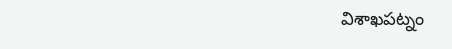విశాఖపట్నం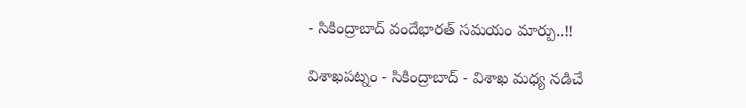- సికింద్రాబాద్ వందేభారత్ సమయం మార్పు..!!

విశాఖపట్నం - సికింద్రాబాద్ - విశాఖ మధ్య నడిచే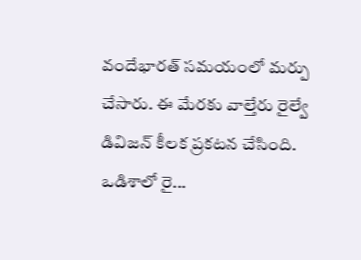వందేభారత్ సమయంలో మర్పు చేసారు. ఈ మేరకు వాల్తేరు రైల్వే డివిజన్ కీలక ప్రకటన చేసింది. ఒడిశాలో రై...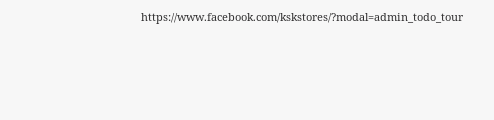https://www.facebook.com/kskstores/?modal=admin_todo_tour